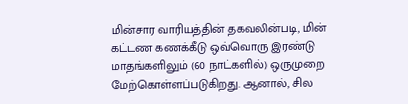மின்சார வாரியத்தின் தகவலின்படி, மின் கட்டண கணக்கீடு ஒவ்வொரு இரண்டு மாதங்களிலும் (60 நாட்களில்) ஒருமுறை மேற்கொள்ளப்படுகிறது. ஆனால், சில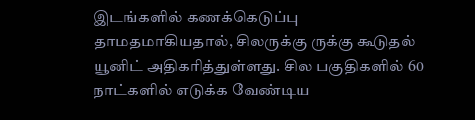இடங்களில் கணக்கெடுப்பு தாமதமாகியதால், சிலருக்கு ருக்கு கூடுதல் யூனிட் அதிகரித்துள்ளது. சில பகுதிகளில் 60 நாட்களில் எடுக்க வேண்டிய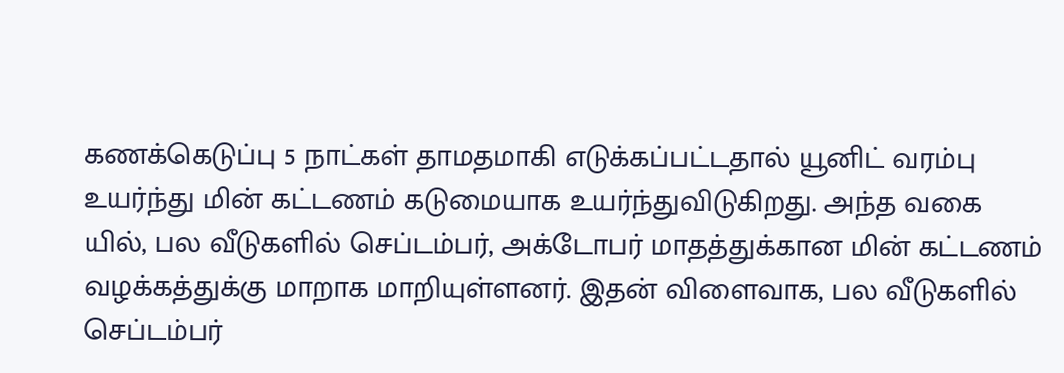கணக்கெடுப்பு 5 நாட்கள் தாமதமாகி எடுக்கப்பட்டதால் யூனிட் வரம்பு உயர்ந்து மின் கட்டணம் கடுமையாக உயர்ந்துவிடுகிறது. அந்த வகை யில், பல வீடுகளில் செப்டம்பர், அக்டோபர் மாதத்துக்கான மின் கட்டணம் வழக்கத்துக்கு மாறாக மாறியுள்ளனர். இதன் விளைவாக, பல வீடுகளில் செப்டம்பர்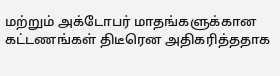மற்றும் அக்டோபர் மாதங்களுக்கான கட்டணங்கள் திடீரென அதிகரித்ததாக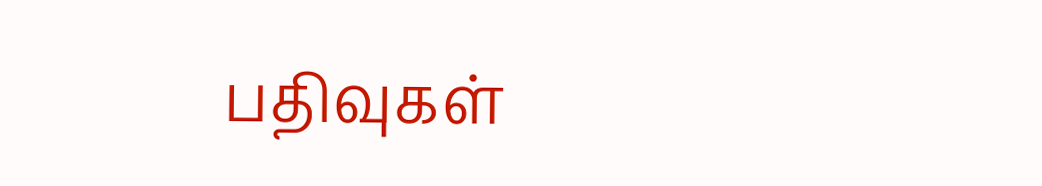பதிவுகள்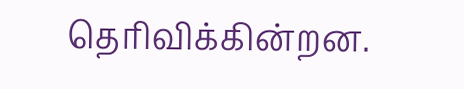தெரிவிக்கின்றன.